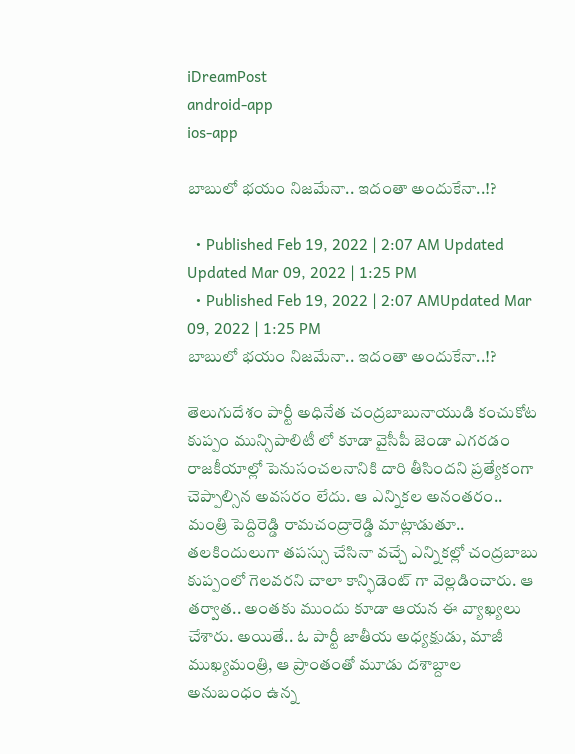iDreamPost
android-app
ios-app

బాబులో భ‌యం నిజ‌మేనా.. ఇదంతా అందుకేనా..!?

  • Published Feb 19, 2022 | 2:07 AM Updated Updated Mar 09, 2022 | 1:25 PM
  • Published Feb 19, 2022 | 2:07 AMUpdated Mar 09, 2022 | 1:25 PM
బాబులో భ‌యం నిజ‌మేనా.. ఇదంతా అందుకేనా..!?

తెలుగుదేశం పార్టీ అధినేత చంద్ర‌బాబునాయుడి కంచుకోట కుప్పం మున్సిపాలిటీ లో కూడా వైసీపీ జెండా ఎగ‌ర‌డం రాజ‌కీయాల్లో పెనుసంచ‌ల‌నానికి దారి తీసింద‌ని ప్ర‌త్యేకంగా చెప్పాల్సిన అవ‌స‌రం లేదు. ఆ ఎన్నిక‌ల అనంత‌రం.. మంత్రి పెద్దిరెడ్డి రామ‌చంద్రారెడ్డి మాట్లాడుతూ.. తలకిందులుగా తపస్సు చేసినా వ‌చ్చే ఎన్నిక‌ల్లో చంద్రబాబు కుప్పంలో గెల‌వ‌ర‌ని చాలా కాన్ఫిడెంట్ గా వెల్ల‌డించారు. ఆ త‌ర్వాత‌.. అంత‌కు ముందు కూడా ఆయ‌న ఈ వ్యాఖ్య‌లు చేశారు. అయితే.. ఓ పార్టీ జాతీయ అధ్య‌క్షుడు, మాజీ ముఖ్య‌మంత్రి, ఆ ప్రాంతంతో మూడు ద‌శాబ్దాల అనుబంధం ఉన్న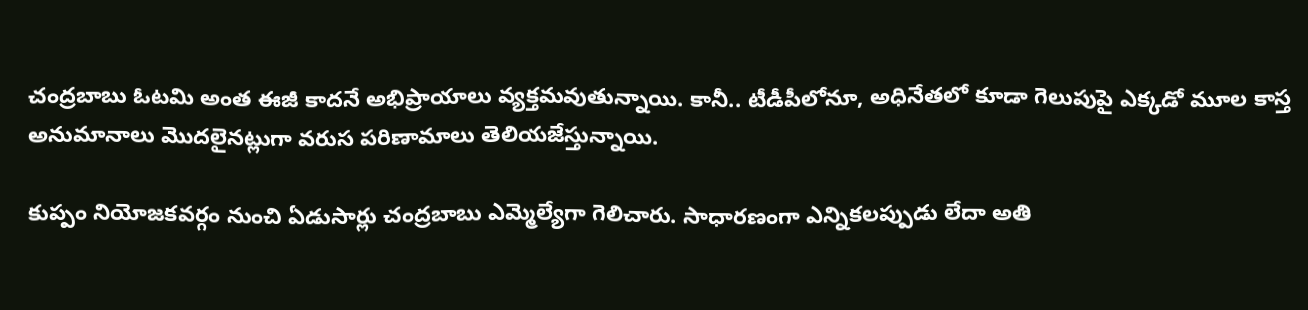చంద్ర‌బాబు ఓట‌మి అంత ఈజీ కాద‌నే అభిప్రాయాలు వ్య‌క్త‌మ‌వుతున్నాయి. కానీ.. టీడీపీలోనూ, అధినేత‌లో కూడా గెలుపుపై ఎక్క‌డో మూల కాస్త అనుమానాలు మొద‌లైన‌ట్లుగా వ‌రుస ప‌రిణామాలు తెలియ‌జేస్తున్నాయి.

కుప్పం నియోజ‌క‌వ‌ర్గం నుంచి ఏడుసార్లు చంద్ర‌బాబు ఎమ్మెల్యేగా గెలిచారు. సాధార‌ణంగా ఎన్నిక‌ల‌ప్పుడు లేదా అతి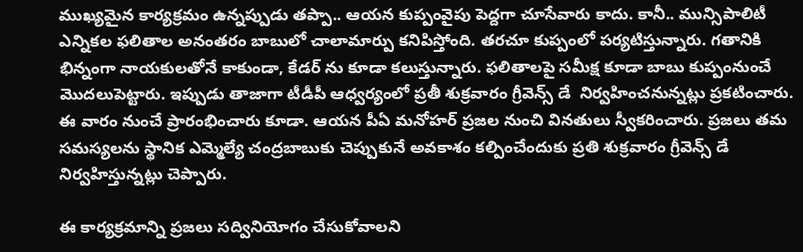ముఖ్య‌మైన కార్య‌క్ర‌మం ఉన్న‌ప్పుడు త‌ప్పా.. ఆయ‌న కుప్పంవైపు పెద్ద‌గా చూసేవారు కాదు. కానీ.. మున్సిపాలిటీ ఎన్నిక‌ల ఫ‌లితాల అనంత‌రం బాబులో చాలామార్పు క‌నిపిస్తోంది. త‌ర‌చూ కుప్పంలో ప‌ర్య‌టిస్తున్నారు. గ‌తానికి భిన్నంగా నాయ‌కుల‌తోనే కాకుండా, కేడ‌ర్ ను కూడా క‌లుస్తున్నారు. ఫ‌లితాల‌పై స‌మీక్ష కూడా బాబు కుప్పంనుంచే మొద‌లుపెట్టారు. ఇప్పుడు తాజాగా టీడీపీ ఆధ్వ‌ర్యంలో ప్ర‌తీ శుక్ర‌వారం గ్రీవెన్స్ డే  నిర్వ‌హించ‌నున్న‌ట్లు ప్ర‌క‌టించారు. ఈ వారం నుంచే ప్రారంభించారు కూడా. ఆయన పీఏ మనోహర్ ప్రజల నుంచి వినతులు స్వీకరించారు. ప్రజలు తమ సమస్యలను స్థానిక ఎమ్మెల్యే చంద్రబాబుకు చెప్పుకునే అవకాశం కల్పించేందుకు ప్రతి శుక్రవారం గ్రీవెన్స్ డే నిర్వహిస్తున్నట్లు చెప్పారు.

ఈ కార్యక్రమాన్ని ప్రజలు సద్వినియోగం చేసుకోవాలని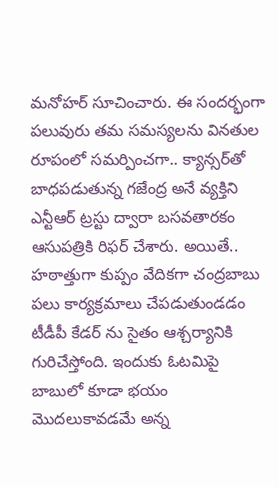మనోహర్ సూచించారు. ఈ సందర్భంగా పలువురు తమ సమస్యలను వినతుల రూపంలో సమర్పించగా.. క్యాన్సర్‌తో బాధపడుతున్న గజేంద్ర అనే వ్యక్తిని ఎన్టీఆర్ ట్రస్టు ద్వారా బసవతారకం ఆసుపత్రికి రిఫర్‌ చేశారు. అయితే.. హ‌ఠాత్తుగా కుప్పం వేదిక‌గా చంద్ర‌బాబు ప‌లు కార్య‌క్ర‌మాలు చేప‌డుతుండ‌డం టీడీపీ కేడ‌ర్ ను సైతం ఆశ్చ‌ర్యానికి గురిచేస్తోంది. ఇందుకు ఓట‌మిపై బాబులో కూడా భ‌యం మొద‌లుకావ‌డ‌మే అన్న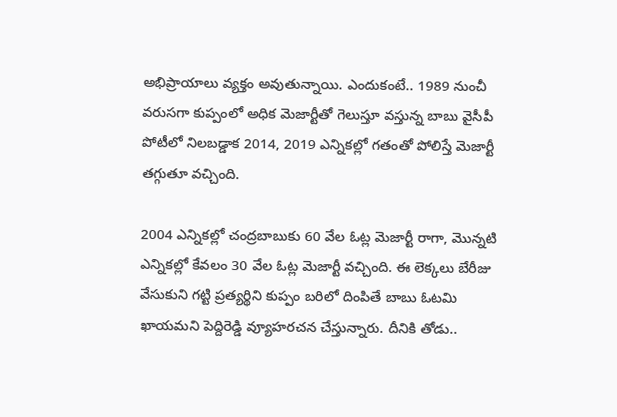అభిప్రాయాలు వ్య‌క్తం అవుతున్నాయి. ఎందుకంటే.. 1989 నుంచీ వరుసగా కుప్పంలో అధిక మెజార్టీతో గెలుస్తూ వ‌స్తున్న బాబు వైసీపీ పోటీలో నిల‌బ‌డ్డాక 2014, 2019 ఎన్నిక‌ల్లో గ‌తంతో పోలిస్తే మెజార్టీ త‌గ్గుతూ వ‌చ్చింది.

2004 ఎన్నికల్లో చంద్రబాబుకు 60 వేల ఓట్ల మెజార్టీ రాగా, మొన్నటి ఎన్నికల్లో కేవలం 30 వేల ఓట్ల మెజార్టీ వచ్చింది. ఈ లెక్కలు బేరీజు వేసుకుని గట్టి ప్రత్యర్థిని కుప్పం బరిలో దింపితే బాబు ఓట‌మి ఖాయ‌మ‌ని పెద్దిరెడ్డి వ్యూహ‌ర‌చ‌న చేస్తున్నారు. దీనికి తోడు..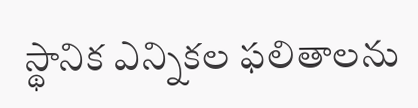స్థానిక ఎన్నిక‌ల ఫ‌లితాల‌ను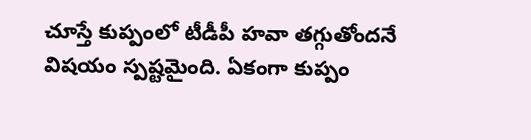చూస్తే కుప్పంలో టీడీపీ హ‌వా త‌గ్గుతోంద‌నే విష‌యం స్ప‌ష్ట‌మైంది. ఏకంగా కుప్పం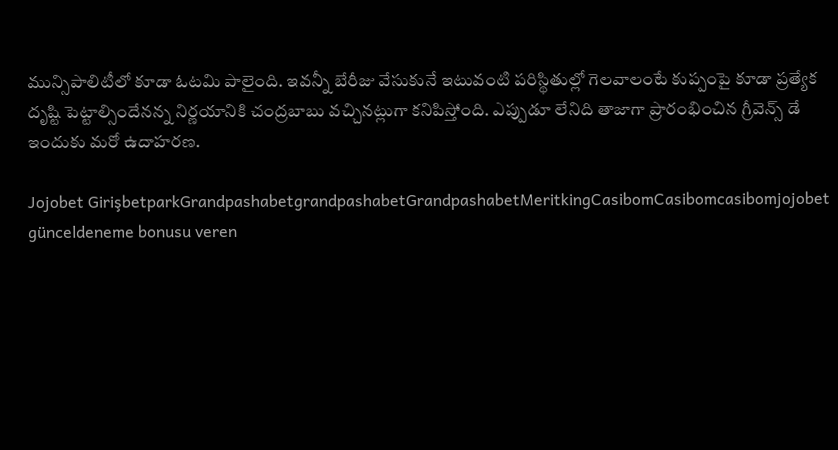మున్సిపాలిటీలో కూడా ఓట‌మి పాలైంది. ఇవ‌న్నీ బేరీజు వేసుకునే ఇటువంటి ప‌రిస్థితుల్లో గెల‌వాలంటే కుప్పంపై కూడా ప్ర‌త్యేక దృష్టి పెట్టాల్సిందేన‌న్న నిర్ణ‌యానికి చంద్ర‌బాబు వ‌చ్చిన‌ట్లుగా క‌నిపిస్తోంది. ఎప్పుడూ లేనిది తాజాగా ప్రారంభించిన గ్రీవెన్స్ డే ఇందుకు మ‌రో ఉదాహ‌ర‌ణ‌.

Jojobet GirişbetparkGrandpashabetgrandpashabetGrandpashabetMeritkingCasibomCasibomcasibomjojobet günceldeneme bonusu veren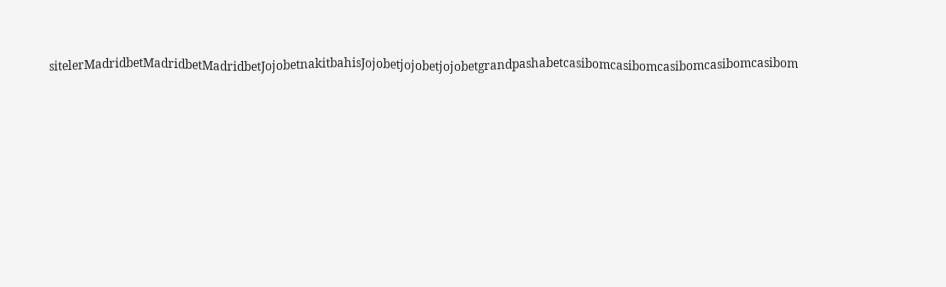sitelerMadridbetMadridbetMadridbetJojobetnakitbahisJojobetjojobetjojobetgrandpashabetcasibomcasibomcasibomcasibomcasibom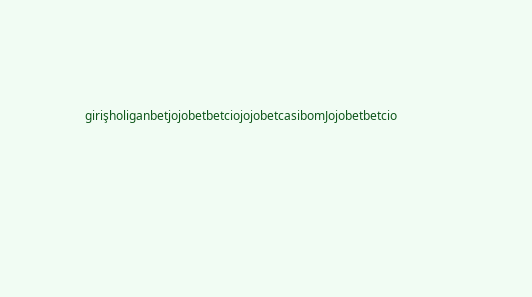girişholiganbetjojobetbetciojojobetcasibomJojobetbetcio